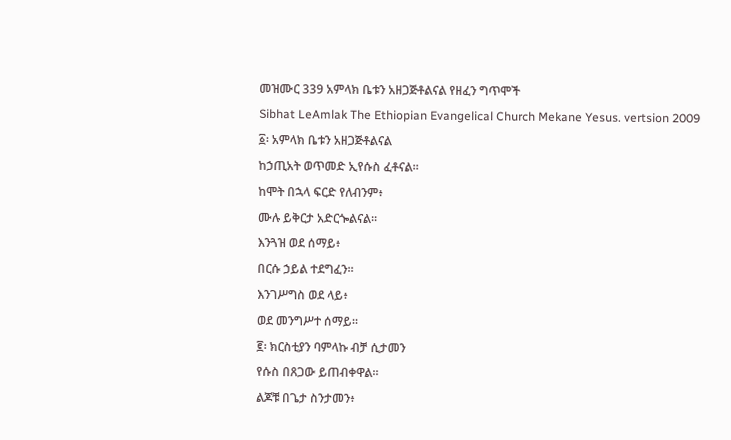መዝሙር 339 አምላክ ቤቱን አዘጋጅቶልናል የዘፈን ግጥሞች
Sibhat LeAmlak The Ethiopian Evangelical Church Mekane Yesus. vertsion 2009
፩፡ አምላክ ቤቱን አዘጋጅቶልናል
ከኃጢአት ወጥመድ ኢየሱስ ፈቶናል።
ከሞት በኋላ ፍርድ የለብንም፥
ሙሉ ይቅርታ አድርጐልናል።
እንጓዝ ወደ ሰማይ፥
በርሱ ኃይል ተደግፈን።
እንገሥግስ ወደ ላይ፥
ወደ መንግሥተ ሰማይ።
፪፡ ክርስቲያን ባምላኩ ብቻ ሲታመን
የሱስ በጸጋው ይጠብቀዋል።
ልጆቹ በጌታ ስንታመን፥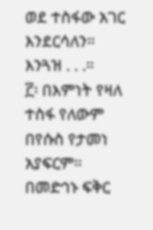ወደ ተስፋው አገር እንደርሳለን።
እንጓዝ . . .።
፫፡ በእምነት የዛለ ተስፋ የለውም
በየሱስ የታመነ አያፍርም።
በመድኅኑ ፍቅር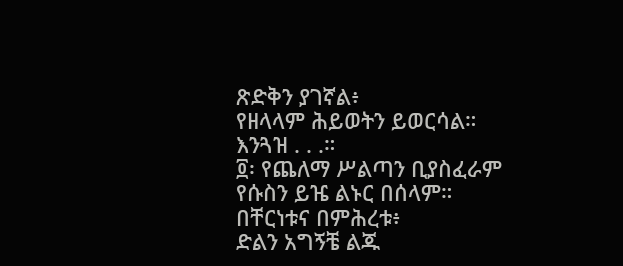ጽድቅን ያገኛል፥
የዘላላም ሕይወትን ይወርሳል።
እንጓዝ . . .።
፬፡ የጨለማ ሥልጣን ቢያስፈራም
የሱስን ይዤ ልኑር በሰላም።
በቸርነቱና በምሕረቱ፥
ድልን አግኝቼ ልጁ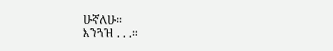ሁኛለሁ።
እንጓዝ . . .።